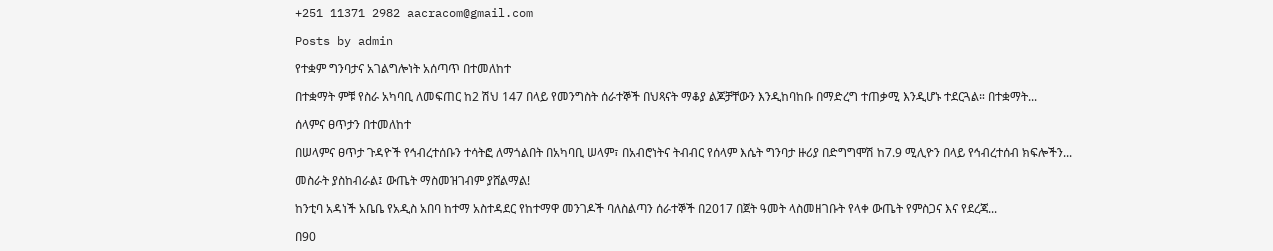+251 11371 2982 aacracom@gmail.com

Posts by admin

የተቋም ግንባታና አገልግሎነት አሰጣጥ በተመለከተ

በተቋማት ምቹ የስራ አካባቢ ለመፍጠር ከ2 ሽህ 147 በላይ የመንግስት ሰራተኞች በህጻናት ማቆያ ልጆቻቸውን እንዲከባከቡ በማድረግ ተጠቃሚ እንዲሆኑ ተደርጓል። በተቋማት...

ሰላምና ፀጥታን በተመለከተ

በሠላምና ፀጥታ ጉዳዮች የኅብረተሰቡን ተሳትፎ ለማጎልበት በአካባቢ ሠላም፣ በአብሮነትና ትብብር የሰላም እሴት ግንባታ ዙሪያ በድግግሞሽ ከ7.9 ሚሊዮን በላይ የኅብረተሰብ ክፍሎችን...

መስራት ያስከብራል፤ ውጤት ማስመዝገብም ያሸልማል!

ከንቲባ አዳነች አቤቤ የአዲስ አበባ ከተማ አስተዳደር የከተማዋ መንገዶች ባለስልጣን ሰራተኞች በ2017 በጀት ዓመት ላስመዘገቡት የላቀ ውጤት የምስጋና እና የደረጃ...

በ90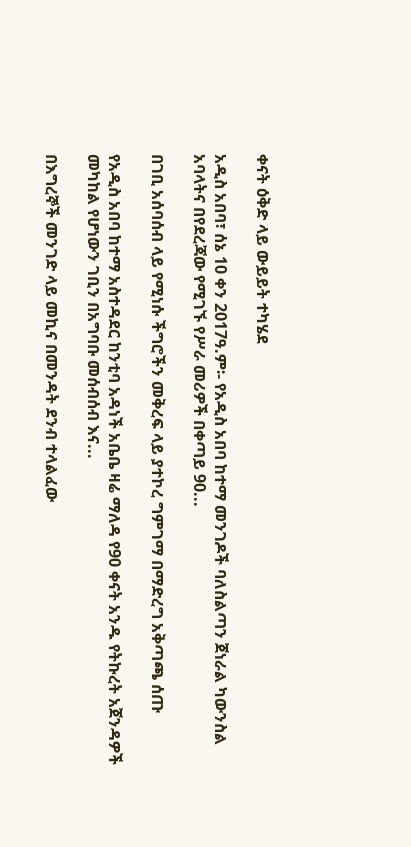ቀናት ዕቅድ ላይ ውይይት ተካሄደ

አዲስ አበባ፣ ሰኔ 10 ቀን 2017ዓ.ም፡- የአዲስ አበባ ከተማ መንገዶች ባለስልጣን ጀነራል ካውንስል አባላትና በየደረጃው የሚገኙ የሥራ መሪዎች በቀጣይ 90...

በገቢ አሰባሰብ ላይ የሚነሱ ችግሮችን መቅረፍ ላይ ያተኮረ ግምገማ በማድረግ አቅጣጫ ሰጡ

የአዲስ አበባ ከተማ አስተዳደር ከንቲባ አዳነች አቤቤ ዛሬ ማለዳ የ90 ቀናት አንዱ የትኩረት አጀንዳዎች መካከል የሆነውን ገቢን በአግባቡ መሰብሰብ እና...

በእግረኞች መንገድ ላይ መኪና በመንዳት ደንብ ተላልፈው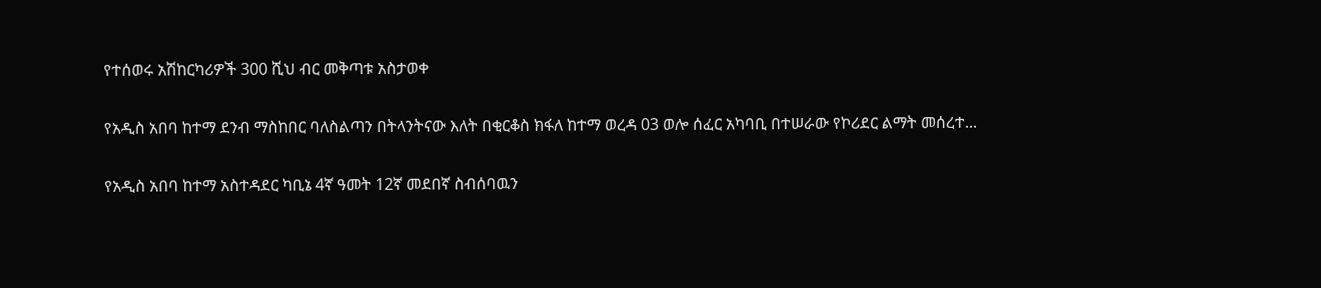የተሰወሩ አሽከርካሪዎች 300 ሺህ ብር መቅጣቱ አስታወቀ

የአዲስ አበባ ከተማ ደንብ ማስከበር ባለስልጣን በትላንትናው እለት በቂርቆስ ክፋለ ከተማ ወረዳ 03 ወሎ ሰፈር አካባቢ በተሠራው የኮሪደር ልማት መሰረተ...

የአዲስ አበባ ከተማ አስተዳደር ካቢኔ 4ኛ ዓመት 12ኛ መደበኛ ስብሰባዉን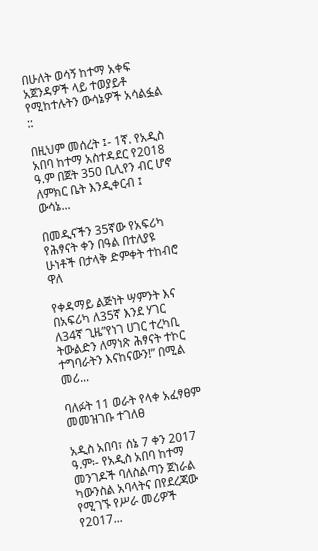በሁለት ወሳኝ ከተማ አቀፍ አጀንዳዎች ላይ ተወያይቶ የሚከተሉትን ውሳኔዎች አሳልፏል ::

በዚህም መሰረት ፤- 1ኛ. የአዲስ አበባ ከተማ አስተዳደር የ2018 ዓ.ም በጀት 350 ቢሊየን ብር ሆኖ ለምክር ቤት እንዲቀርብ ፤ ውሳኔ...

በመዲናችን 35ኛው የአፍሪካ የሕፃናት ቀን በዓል በተለያዩ ሁነቶች በታላቅ ድምቀት ተከብሮ ዋለ

የቀዳማይ ልጅነት ሣምንት እና በአፍሪካ ለ35ኛ እንደ ሃገር ለ34ኛ ጊዜ”የነገ ሀገር ተረካቢ ትውልድን ለማነጽ ሕፃናት ተኮር ተግባራትን እናከናውን!” በሚል መሪ...

ባለፉት 11 ወራት የላቀ አፈፃፀም መመዝገቡ ተገለፀ

አዲስ አበባ፣ ሰኔ 7 ቀን 2017 ዓ.ም፡- የአዲስ አበባ ከተማ መንገዶች ባለስልጣን ጀነራል ካውንስል አባላትና በየደረጃው የሚገኙ የሥራ መሪዎች የ2017...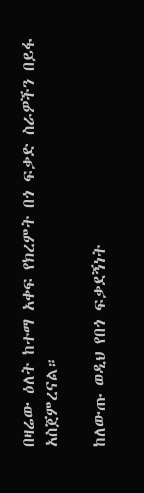በዛሬው ዕለት ከተማ አቀፍ የክረምት በጎ ፍቃድ ስራዎችን በይፋ አስጀምረናል።

ከለውጡ ወዲህ የበጎ ፍቃደኝነት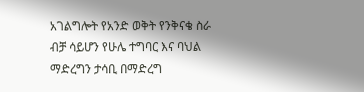አገልግሎት የአንድ ወቅት የንቅናቄ ስራ ብቻ ሳይሆን የሁሌ ተግባር እና ባህል ማድረግን ታሳቢ በማድረግ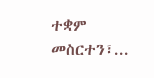ተቋም መስርተን፣...